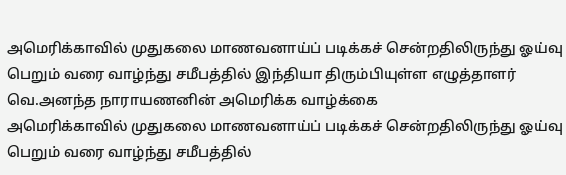அமெரிக்காவில் முதுகலை மாணவனாய்ப் படிக்கச் சென்றதிலிருந்து ஓய்வு பெறும் வரை வாழ்ந்து சமீபத்தில் இந்தியா திரும்பியுள்ள எழுத்தாளர் வெ.அனந்த நாராயணனின் அமெரிக்க வாழ்க்கை
அமெரிக்காவில் முதுகலை மாணவனாய்ப் படிக்கச் சென்றதிலிருந்து ஓய்வு பெறும் வரை வாழ்ந்து சமீபத்தில்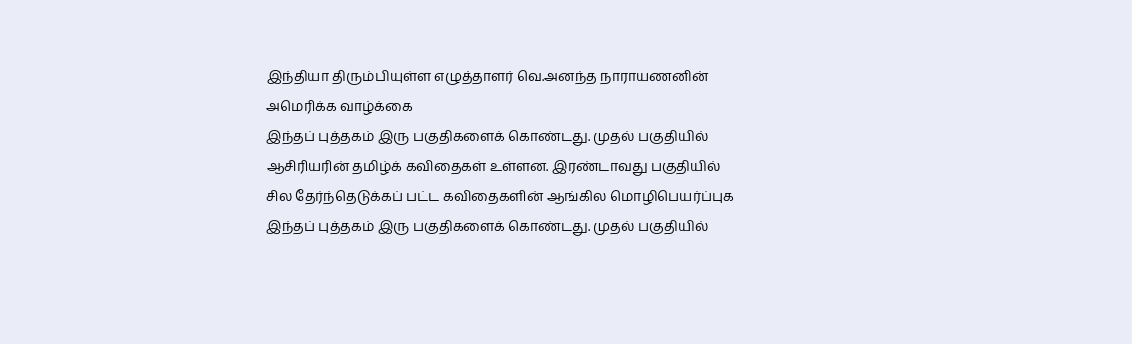இந்தியா திரும்பியுள்ள எழுத்தாளர் வெ.அனந்த நாராயணனின் அமெரிக்க வாழ்க்கை
இந்தப் புத்தகம் இரு பகுதிகளைக் கொண்டது. முதல் பகுதியில் ஆசிரியரின் தமிழ்க் கவிதைகள் உள்ளன. இரண்டாவது பகுதியில் சில தேர்ந்தெடுக்கப் பட்ட கவிதைகளின் ஆங்கில மொழிபெயர்ப்புக
இந்தப் புத்தகம் இரு பகுதிகளைக் கொண்டது. முதல் பகுதியில்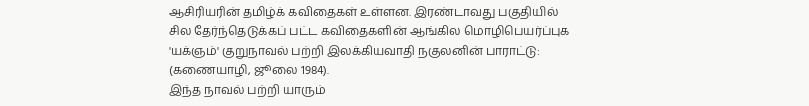ஆசிரியரின் தமிழ்க் கவிதைகள் உள்ளன. இரண்டாவது பகுதியில் சில தேர்ந்தெடுக்கப் பட்ட கவிதைகளின் ஆங்கில மொழிபெயர்ப்புக
'யக்ஞம்' குறுநாவல் பற்றி இலக்கியவாதி நகுலனின் பாராட்டு: (கணையாழி, ஜூலை 1984).
இந்த நாவல் பற்றி யாரும்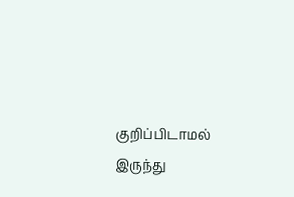குறிப்பிடாமல் இருந்து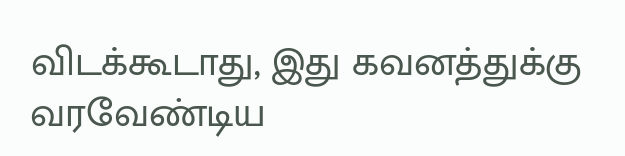விடக்கூடாது, இது கவனத்துக்கு வரவேண்டிய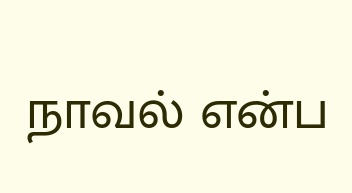நாவல் என்ப